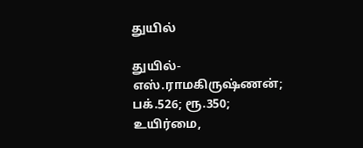துயில்

துயில்- எஸ்.ராமகிருஷ்ணன்; பக்.526; ரூ.350; உயிர்மை,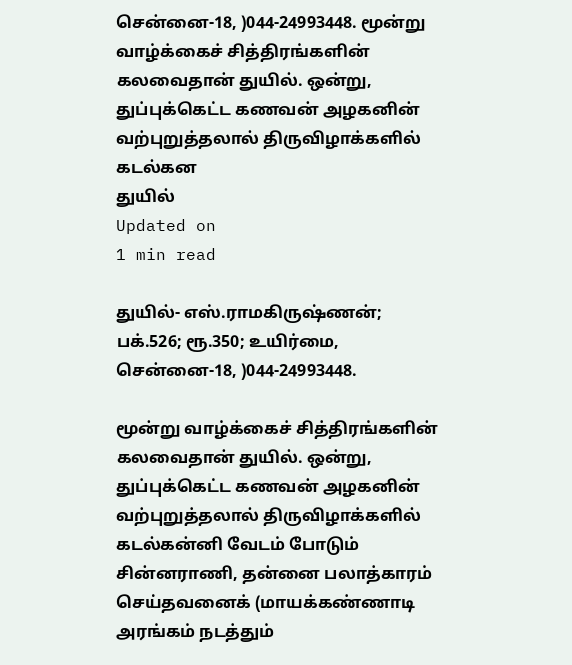சென்னை-18, )044-24993448. மூன்று வாழ்க்கைச் சித்திரங்களின் கலவைதான் துயில். ஒன்று, துப்புக்கெட்ட கணவன் அழகனின் வற்புறுத்தலால் திருவிழாக்களில் கடல்கன
துயில்
Updated on
1 min read

துயில்- எஸ்.ராமகிருஷ்ணன்; பக்.526; ரூ.350; உயிர்மை, சென்னை-18, )044-24993448.

மூன்று வாழ்க்கைச் சித்திரங்களின் கலவைதான் துயில். ஒன்று, துப்புக்கெட்ட கணவன் அழகனின் வற்புறுத்தலால் திருவிழாக்களில் கடல்கன்னி வேடம் போடும் சின்னராணி, தன்னை பலாத்காரம் செய்தவனைக் (மாயக்கண்ணாடி அரங்கம் நடத்தும்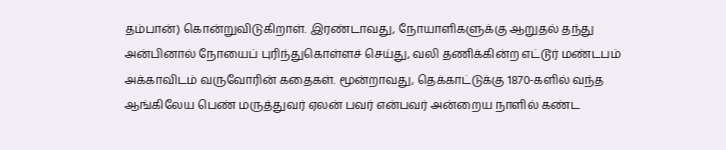தம்பான்) கொன்றுவிடுகிறாள். இரண்டாவது, நோயாளிகளுக்கு ஆறுதல் தந்து அன்பினால் நோயைப் புரிந்துகொள்ளச் செய்து, வலி தணிக்கின்ற எட்டூர் மண்டபம் அக்காவிடம் வருவோரின் கதைகள். மூன்றாவது, தெக்காட்டுக்கு 1870-களில் வந்த ஆங்கிலேய பெண் மருத்துவர் ஏலன் பவர் என்பவர் அன்றைய நாளில் கண்ட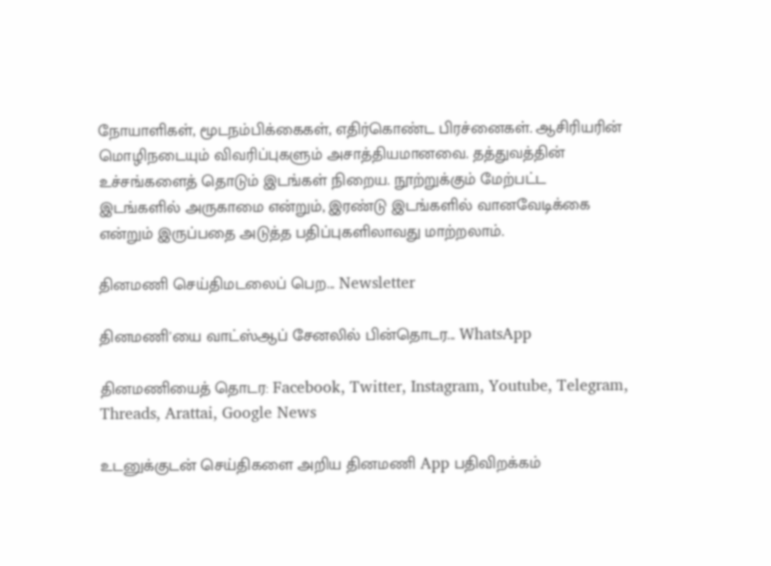நோயாளிகள், மூடநம்பிக்கைகள், எதிர்கொண்ட பிரச்னைகள். ஆசிரியரின் மொழிநடையும் விவரிப்புகளும் அசாத்தியமானவை. தத்துவத்தின் உச்சங்களைத் தொடும் இடங்கள் நிறைய. நூற்றுக்கும் மேற்பட்ட இடங்களில் அருகாமை என்றும், இரண்டு இடங்களில் வானவேடிக்கை என்றும் இருப்பதை அடுத்த பதிப்புகளிலாவது மாற்றலாம்.

தினமணி செய்திமடலைப் பெற... Newsletter

தினமணி'யை வாட்ஸ்ஆப் சேனலில் பின்தொடர... WhatsApp

தினமணியைத் தொடர: Facebook, Twitter, Instagram, Youtube, Telegram, Threads, Arattai, Google News

உடனுக்குடன் செய்திகளை அறிய தினமணி App பதிவிறக்கம்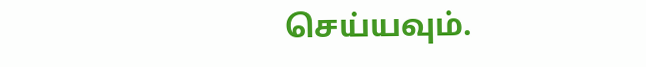செய்யவும்.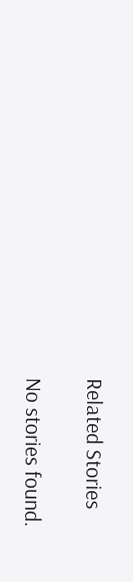Related Stories

No stories found.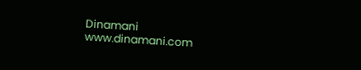Dinamani
www.dinamani.com